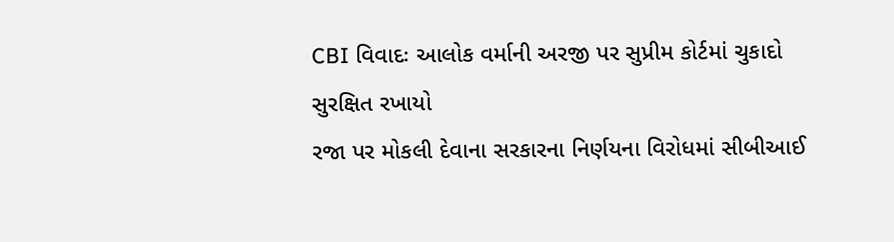CBI વિવાદઃ આલોક વર્માની અરજી પર સુપ્રીમ કોર્ટમાં ચુકાદો સુરક્ષિત રખાયો
રજા પર મોકલી દેવાના સરકારના નિર્ણયના વિરોધમાં સીબીઆઈ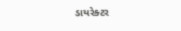ડાયરેક્ટર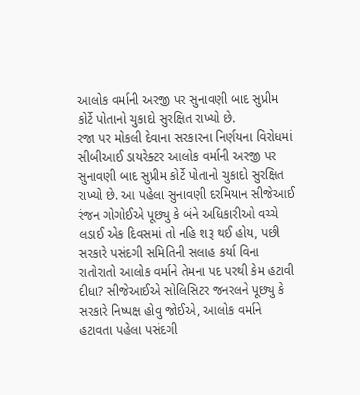આલોક વર્માની અરજી પર સુનાવણી બાદ સુપ્રીમ કોર્ટે પોતાનો ચુકાદો સુરક્ષિત રાખ્યો છે.
રજા પર મોકલી દેવાના સરકારના નિર્ણયના વિરોધમાં સીબીઆઈ ડાયરેક્ટર આલોક વર્માની અરજી પર સુનાવણી બાદ સુપ્રીમ કોર્ટે પોતાનો ચુકાદો સુરક્ષિત રાખ્યો છે. આ પહેલા સુનાવણી દરમિયાન સીજેઆઈ રંજન ગોગોઈએ પૂછ્યુ કે બંને અધિકારીઓ વચ્ચે લડાઈ એક દિવસમાં તો નહિ શરૂ થઈ હોય, પછી સરકારે પસંદગી સમિતિની સલાહ કર્યા વિના રાતોરાતો આલોક વર્માને તેમના પદ પરથી કેમ હટાવી દીધા? સીજેઆઈએ સોલિસિટર જનરલને પૂછ્યુ કે સરકારે નિષ્પક્ષ હોવુ જોઈએ, આલોક વર્માને હટાવતા પહેલા પસંદગી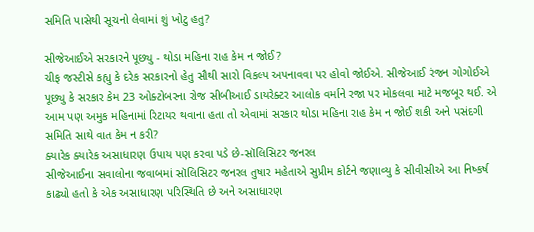સમિતિ પાસેથી સૂચનો લેવામાં શું ખોટુ હતુ?

સીજેઆઈએ સરકારને પૂછ્યુ - થોડા મહિના રાહ કેમ ન જોઈ?
ચીફ જસ્ટીસે કહ્યુ કે દરેક સરકારનો હેતુ સૌથી સારો વિકલ્પ અપનાવવા પર હોવો જોઈએ. સીજેઆઈ રંજન ગોગોઈએ પૂછ્યુ કે સરકાર કેમ 23 ઓક્ટોબરના રોજ સીબીઆઈ ડાયરેક્ટર આલોક વર્માને રજા પર મોકલવા માટે મજબૂર થઈ. એ આમ પણ અમુક મહિનામાં રિટાયર થવાના હતા તો એવામાં સરકાર થોડા મહિના રાહ કેમ ન જોઈ શકી અને પસંદગી સમિતિ સાથે વાત કેમ ન કરી?
ક્યારેક ક્યારેક અસાધારણ ઉપાય પણ કરવા પડે છે-સૉલિસિટર જનરલ
સીજેઆઈના સવાલોના જવાબમાં સૉલિસિટર જનરલ તુષાર મહેતાએ સુપ્રીમ કોર્ટને જણાવ્યુ કે સીવીસીએ આ નિષ્કર્ષ કાઢ્યો હતો કે એક અસાધારણ પરિસ્થિતિ છે અને અસાધારણ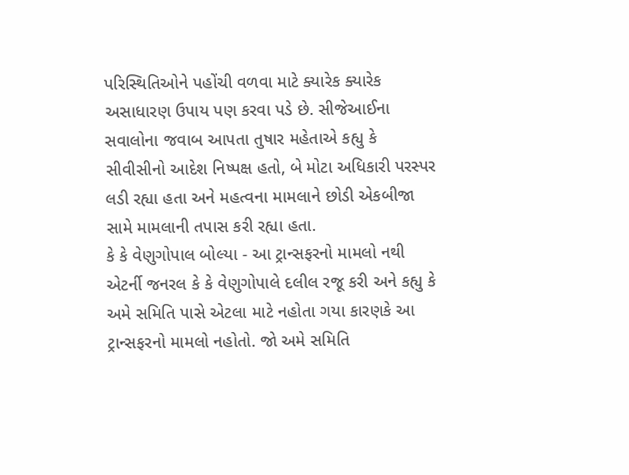પરિસ્થિતિઓને પહોંચી વળવા માટે ક્યારેક ક્યારેક અસાધારણ ઉપાય પણ કરવા પડે છે. સીજેઆઈના સવાલોના જવાબ આપતા તુષાર મહેતાએ કહ્યુ કે સીવીસીનો આદેશ નિષ્પક્ષ હતો, બે મોટા અધિકારી પરસ્પર લડી રહ્યા હતા અને મહત્વના મામલાને છોડી એકબીજા સામે મામલાની તપાસ કરી રહ્યા હતા.
કે કે વેણુગોપાલ બોલ્યા - આ ટ્રાન્સફરનો મામલો નથી
એટર્ની જનરલ કે કે વેણુગોપાલે દલીલ રજૂ કરી અને કહ્યુ કે અમે સમિતિ પાસે એટલા માટે નહોતા ગયા કારણકે આ ટ્રાન્સફરનો મામલો નહોતો. જો અમે સમિતિ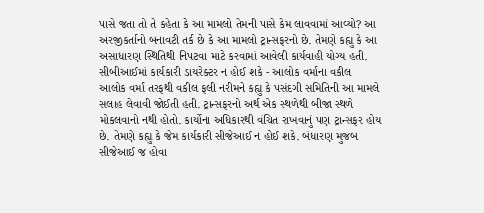પાસે જતા તો તે કહેતા કે આ મામલો તેમની પાસે કેમ લાવવામાં આવ્યો? આ અરજીકર્તાનો બનાવટી તર્ક છે કે આ મામલો ટ્રાન્સફરનો છે. તેમણે કહ્યુ કે આ અસાધારણ સ્થિતિથી નિપટવા માટે કરવામાં આવેલી કાર્યવાહી યોગ્ય હતી.
સીબીઆઈમાં કાર્યકારી ડાયરેક્ટર ન હોઈ શકે - આલોક વર્માના વકીલ
આલોક વર્મા તરફથી વકીલ ફલી નરીમને કહ્યુ કે પસંદગી સમિતિની આ મામલે સલાહ લેવાવી જોઈતી હતી. ટ્રાન્સફરનો અર્થ એક સ્થળેથી બીજા સ્થળે મોકલવાનો નથી હોતો. કાર્યોના અધિકારથી વંચિત રાખવાનું પણ ટ્રાન્સફર હોય છે. તેમણે કહ્યુ કે જેમ કાર્યકારી સીજેઆઈ ન હોઈ શકે. બંધારણ મુજબ સીજેઆઈ જ હોવા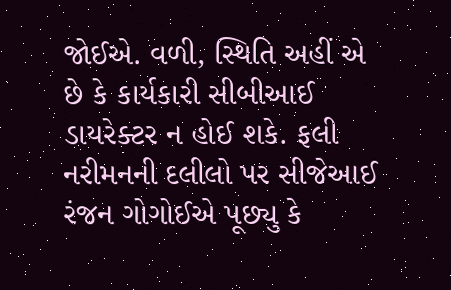જોઈએ. વળી, સ્થિતિ અહીં એ છે કે કાર્યકારી સીબીઆઈ ડાયરેક્ટર ન હોઈ શકે. ફલી નરીમનની દલીલો પર સીજેઆઈ રંજન ગોગોઈએ પૂછ્યુ કે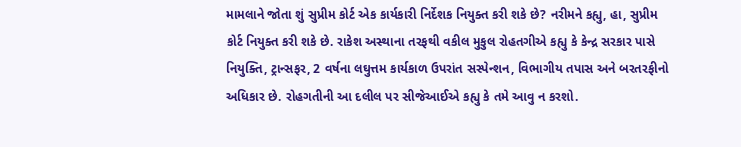મામલાને જોતા શું સુપ્રીમ કોર્ટ એક કાર્યકારી નિર્દેશક નિયુક્ત કરી શકે છે? નરીમને કહ્યુ, હા, સુપ્રીમ કોર્ટ નિયુક્ત કરી શકે છે. રાકેશ અસ્થાના તરફથી વકીલ મુકુલ રોહતગીએ કહ્યુ કે કેન્દ્ર સરકાર પાસે નિયુક્તિ, ટ્રાન્સફર, 2 વર્ષના લઘુત્તમ કાર્યકાળ ઉપરાંત સસ્પેન્શન, વિભાગીય તપાસ અને બરતરફીનો અધિકાર છે. રોહગતીની આ દલીલ પર સીજેઆઈએ કહ્યુ કે તમે આવુ ન કરશો.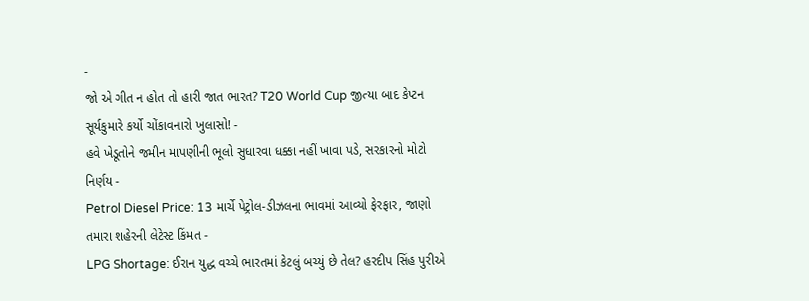-
જો એ ગીત ન હોત તો હારી જાત ભારત? T20 World Cup જીત્યા બાદ કેપ્ટન સૂર્યકુમારે કર્યો ચોંકાવનારો ખુલાસો! -
હવે ખેડૂતોને જમીન માપણીની ભૂલો સુધારવા ધક્કા નહીં ખાવા પડે, સરકારનો મોટો નિર્ણય -
Petrol Diesel Price: 13 માર્ચે પેટ્રોલ-ડીઝલના ભાવમાં આવ્યો ફેરફાર, જાણો તમારા શહેરની લેટેસ્ટ કિંમત -
LPG Shortage: ઈરાન યુદ્ધ વચ્ચે ભારતમાં કેટલું બચ્યું છે તેલ? હરદીપ સિંહ પુરીએ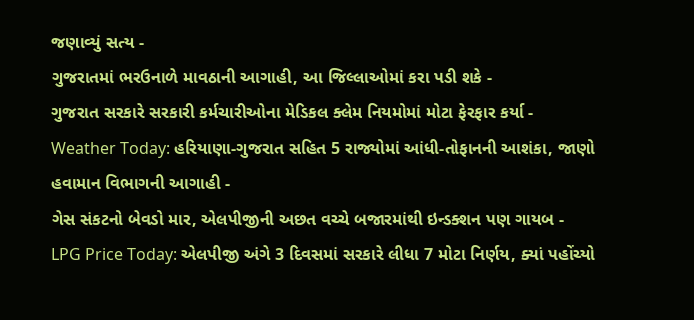જણાવ્યું સત્ય -
ગુજરાતમાં ભરઉનાળે માવઠાની આગાહી, આ જિલ્લાઓમાં કરા પડી શકે -
ગુજરાત સરકારે સરકારી કર્મચારીઓના મેડિકલ ક્લેમ નિયમોમાં મોટા ફેરફાર કર્યા -
Weather Today: હરિયાણા-ગુજરાત સહિત 5 રાજ્યોમાં આંધી-તોફાનની આશંકા, જાણો હવામાન વિભાગની આગાહી -
ગેસ સંકટનો બેવડો માર, એલપીજીની અછત વચ્ચે બજારમાંથી ઇન્ડક્શન પણ ગાયબ -
LPG Price Today: એલપીજી અંગે 3 દિવસમાં સરકારે લીધા 7 મોટા નિર્ણય, ક્યાં પહોંચ્યો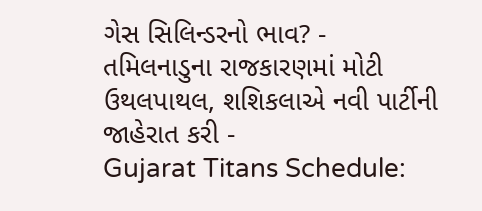ગેસ સિલિન્ડરનો ભાવ? -
તમિલનાડુના રાજકારણમાં મોટી ઉથલપાથલ, શશિકલાએ નવી પાર્ટીની જાહેરાત કરી -
Gujarat Titans Schedule: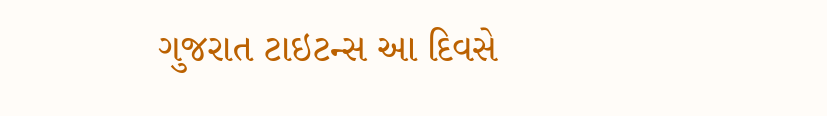ગુજરાત ટાઇટન્સ આ દિવસે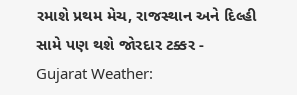રમાશે પ્રથમ મેચ, રાજસ્થાન અને દિલ્હી સામે પણ થશે જોરદાર ટક્કર -
Gujarat Weather: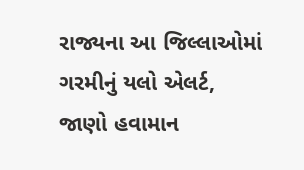રાજ્યના આ જિલ્લાઓમાં ગરમીનું યલો એલર્ટ, જાણો હવામાન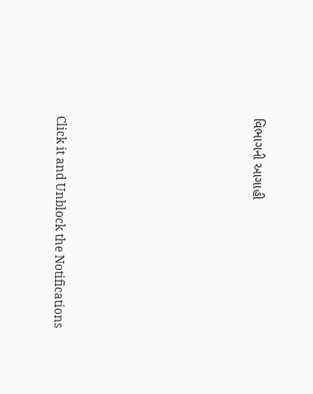વિભાગની આગાહી












Click it and Unblock the Notifications